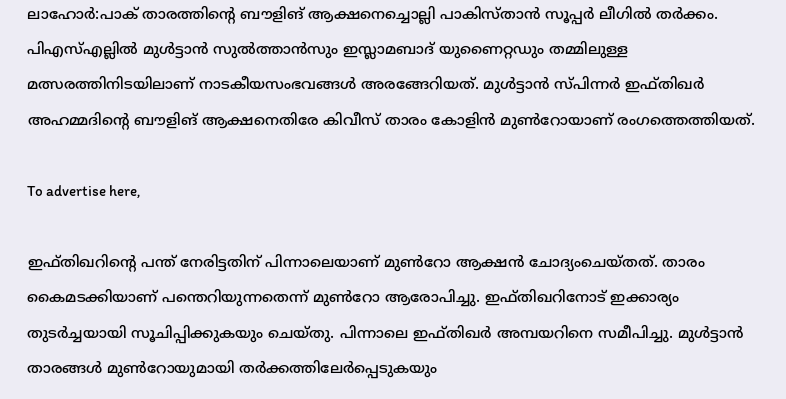ലാഹോര്‍:പാക് താരത്തിന്റെ ബൗളിങ് ആക്ഷനെച്ചൊല്ലി പാകിസ്താന്‍ സൂപ്പര്‍ ലീഗില്‍ തര്‍ക്കം. പിഎസ്എല്ലില്‍ മുള്‍ട്ടാന്‍ സുല്‍ത്താന്‍സും ഇസ്ലാമബാദ് യുണൈറ്റഡും തമ്മിലുള്ള മത്സരത്തിനിടയിലാണ് നാടകീയസംഭവങ്ങള്‍ അരങ്ങേറിയത്. മുള്‍ട്ടാന്‍ സ്പിന്നര്‍ ഇഫ്തിഖര്‍ അഹമ്മദിന്റെ ബൗളിങ് ആക്ഷനെതിരേ കിവീസ് താരം കോളിന്‍ മുണ്‍റോയാണ് രംഗത്തെത്തിയത്.

To advertise here,

ഇഫ്തിഖറിന്റെ പന്ത് നേരിട്ടതിന് പിന്നാലെയാണ് മുണ്‍റോ ആക്ഷന്‍ ചോദ്യംചെയ്തത്. താരം കൈമടക്കിയാണ് പന്തെറിയുന്നതെന്ന് മുണ്‍റോ ആരോപിച്ചു. ഇഫ്തിഖറിനോട് ഇക്കാര്യം തുടര്‍ച്ചയായി സൂചിപ്പിക്കുകയും ചെയ്തു. പിന്നാലെ ഇഫ്തിഖര്‍ അമ്പയറിനെ സമീപിച്ചു. മുള്‍ട്ടാന്‍ താരങ്ങള്‍ മുണ്‍റോയുമായി തര്‍ക്കത്തിലേര്‍പ്പെടുകയും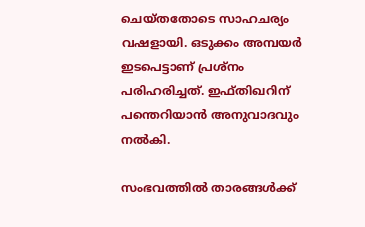ചെയ്തതോടെ സാഹചര്യം വഷളായി. ഒടുക്കം അമ്പയര്‍ ഇടപെട്ടാണ് പ്രശ്‌നം പരിഹരിച്ചത്. ഇഫ്തിഖറിന് പന്തെറിയാന്‍ അനുവാദവും നല്‍കി.

സംഭവത്തില്‍ താരങ്ങള്‍ക്ക്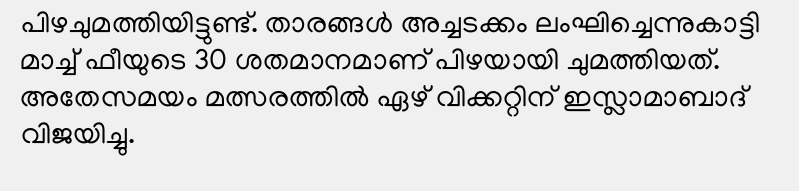പിഴചുമത്തിയിട്ടുണ്ട്. താരങ്ങള്‍ അച്ചടക്കം ലംഘിച്ചെന്നുകാട്ടി മാച്ച് ഫീയുടെ 30 ശതമാനമാണ് പിഴയായി ചുമത്തിയത്. അതേസമയം മത്സരത്തില്‍ ഏഴ് വിക്കറ്റിന് ഇസ്ലാമാബാദ് വിജയിച്ചു.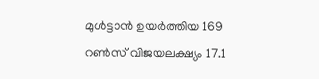മുള്‍ട്ടാന്‍ ഉയര്‍ത്തിയ 169 റണ്‍സ് വിജയലക്ഷ്യം 17.1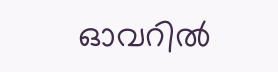ഓവറില്‍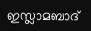ഇസ്ലാമബാദ്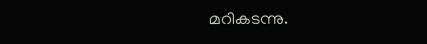മറികടന്നു.